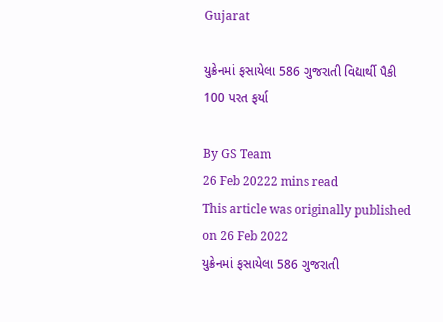Gujarat

યુક્રેનમાં ફસાયેલા 586 ગુજરાતી વિદ્યાર્થી પૈકી 100 પરત ફર્યા

By GS Team
26 Feb 20222 mins read
This article was originally published on 26 Feb 2022
યુક્રેનમાં ફસાયેલા 586 ગુજરાતી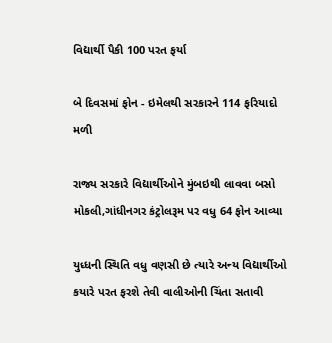વિદ્યાર્થી પૈકી 100 પરત ફર્યા

બે દિવસમાં ફોન - ઇમેલથી સરકારને 114 ફરિયાદો મળી

રાજ્ય સરકારે વિદ્યાર્થીઓને મુંબઇથી લાવવા બસો મોકલી,ગાંધીનગર કંટ્રોલરૂમ પર વધુ 64 ફોન આવ્યા

યુધ્ધની સ્થિતિ વધુ વણસી છે ત્યારે અન્ય વિદ્યાર્થીઓ કયારે પરત ફરશે તેવી વાલીઓની ચિંતા સતાવી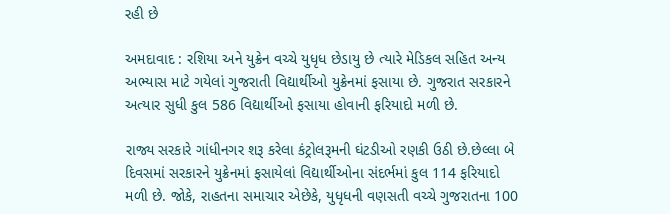રહી છે

અમદાવાદ : રશિયા અને યુક્રેન વચ્ચે યુધૃધ છેડાયુ છે ત્યારે મેડિકલ સહિત અન્ય અભ્યાસ માટે ગયેલાં ગુજરાતી વિદ્યાર્થીઓ યુક્રેનમાં ફસાયા છે. ગુજરાત સરકારને અત્યાર સુધી કુલ 586 વિદ્યાર્થીઓ ફસાયા હોવાની ફરિયાદો મળી છે.

રાજ્ય સરકારે ગાંધીનગર શરૂ કરેલા કંટ્રોલરૂમની ઘંટડીઓ રણકી ઉઠી છે.છેલ્લા બે દિવસમાં સરકારને યુક્રેનમાં ફસાયેલાં વિદ્યાર્થીઓના સંદર્ભમાં કુલ 114 ફરિયાદો મળી છે. જોકે, રાહતના સમાચાર એછેકે, યુધૃધની વણસતી વચ્ચે ગુજરાતના 100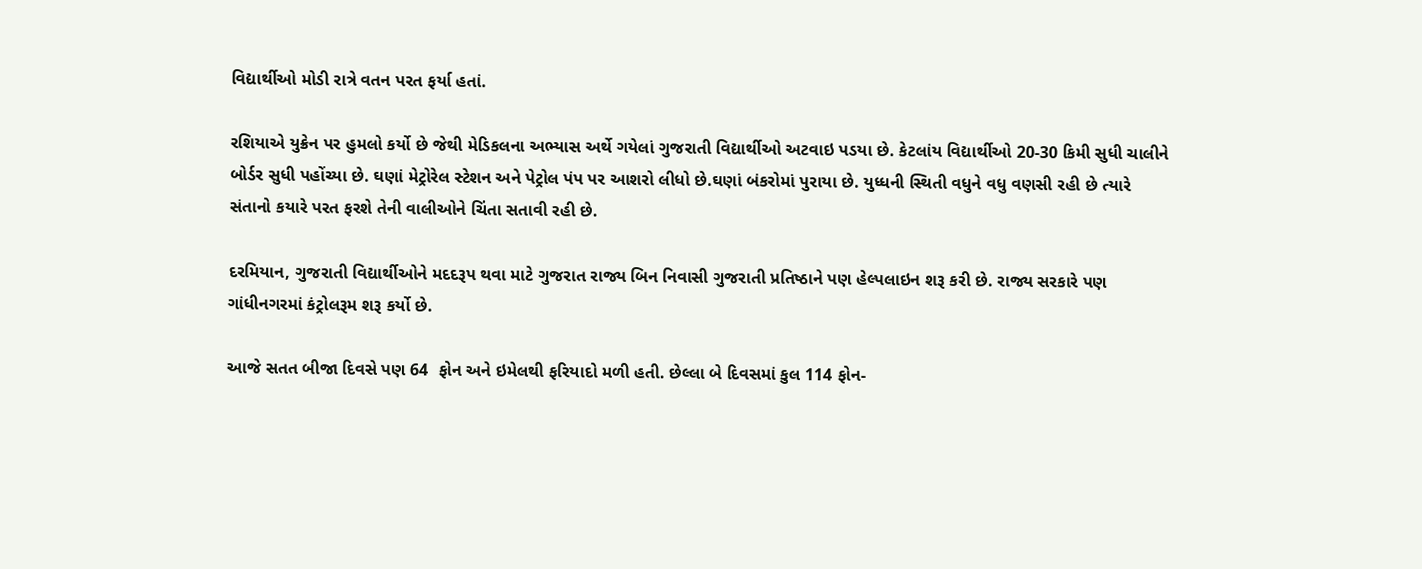વિદ્યાર્થીઓ મોડી રાત્રે વતન પરત ફર્યા હતાં.

રશિયાએ યુક્રેન પર હુમલો કર્યો છે જેથી મેડિકલના અભ્યાસ અર્થે ગયેલાં ગુજરાતી વિદ્યાર્થીઓ અટવાઇ પડયા છે. કેટલાંય વિદ્યાર્થીઓ 20-30 કિમી સુધી ચાલીને બોર્ડર સુધી પહોંચ્યા છે. ઘણાં મેટ્રોરેલ સ્ટેશન અને પેટ્રોલ પંપ પર આશરો લીધો છે.ઘણાં બંકરોમાં પુરાયા છે. યુધ્ધની સ્થિતી વધુને વધુ વણસી રહી છે ત્યારે સંતાનો કયારે પરત ફરશે તેની વાલીઓને ચિંતા સતાવી રહી છે.

દરમિયાન, ગુજરાતી વિદ્યાર્થીઓને મદદરૂપ થવા માટે ગુજરાત રાજ્ય બિન નિવાસી ગુજરાતી પ્રતિષ્ઠાને પણ હેલ્પલાઇન શરૂ કરી છે. રાજ્ય સરકારે પણ ગાંધીનગરમાં કંટ્રોલરૂમ શરૂ કર્યો છે.

આજે સતત બીજા દિવસે પણ 64  ફોન અને ઇમેલથી ફરિયાદો મળી હતી. છેલ્લા બે દિવસમાં કુલ 114 ફોન-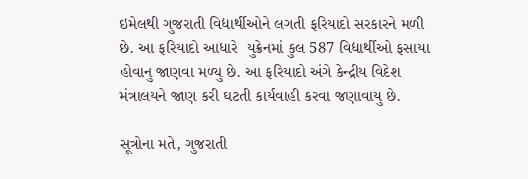ઇમેલથી ગુજરાતી વિદ્યાર્થીઓને લગતી ફરિયાદો સરકારને મળી છે. આ ફરિયાદો આધારે  યુક્રેનમાં કુલ 587 વિદ્યાર્થીઓ ફસાયા હોવાનુ જાણવા મળ્યુ છે. આ ફરિયાદો અંગે કેન્દ્રીય વિદેશ મંત્રાલયને જાણ કરી ઘટતી કાર્યવાહી કરવા જણાવાયુ છે.

સૂત્રોના મતે, ગુજરાતી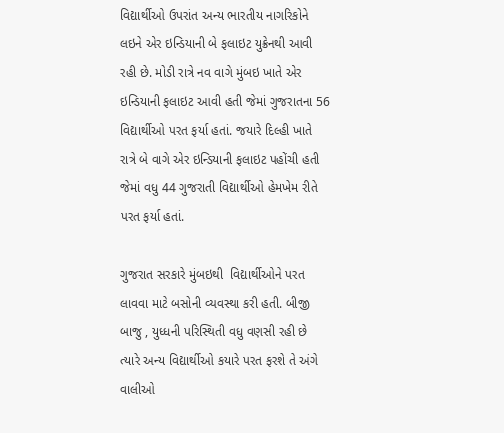વિદ્યાર્થીઓ ઉપરાંત અન્ય ભારતીય નાગરિકોને લઇને એર ઇન્ડિયાની બે ફલાઇટ યુક્રેનથી આવી રહી છે. મોડી રાત્રે નવ વાગે મુંબઇ ખાતે એર ઇન્ડિયાની ફલાઇટ આવી હતી જેમાં ગુજરાતના 56 વિદ્યાર્થીઓ પરત ફર્યા હતાં. જયારે દિલ્હી ખાતે રાત્રે બે વાગે એર ઇન્ડિયાની ફલાઇટ પહોંચી હતી જેમાં વધુ 44 ગુજરાતી વિદ્યાર્થીઓ હેમખેમ રીતે પરત ફર્યા હતાં.

ગુજરાત સરકારે મુંબઇથી  વિદ્યાર્થીઓને પરત લાવવા માટે બસોની વ્યવસ્થા કરી હતી. બીજી બાજુ , યુધ્ધની પરિસ્થિતી વધુ વણસી રહી છે ત્યારે અન્ય વિદ્યાર્થીઓ કયારે પરત ફરશે તે અંગે વાલીઓ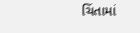ચિંતામાં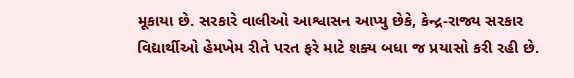મૂકાયા છે. સરકારે વાલીઓ આશ્વાસન આપ્યુ છેકે, કેન્દ્ર-રાજ્ય સરકાર વિદ્યાર્થીઓ હેમખેમ રીતે પરત ફરે માટે શક્ય બધા જ પ્રયાસો કરી રહી છે.